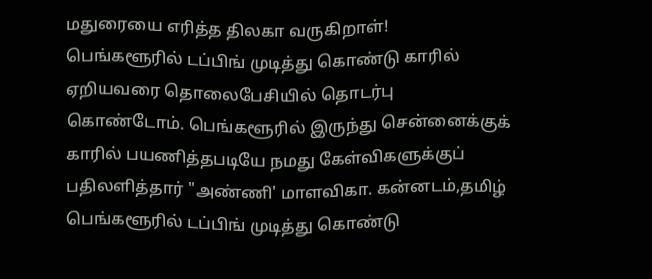மதுரையை எரித்த திலகா வருகிறாள்!
பெங்களூரில் டப்பிங் முடித்து கொண்டு காரில் ஏறியவரை தொலைபேசியில் தொடர்பு கொண்டோம். பெங்களூரில் இருந்து சென்னைக்குக் காரில் பயணித்தபடியே நமது கேள்விகளுக்குப் பதிலளித்தார் "அண்ணி' மாளவிகா. கன்னடம்,தமிழ்
பெங்களூரில் டப்பிங் முடித்து கொண்டு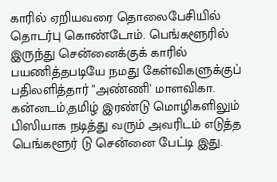காரில் ஏறியவரை தொலைபேசியில் தொடர்பு கொண்டோம். பெங்களூரில் இருந்து சென்னைக்குக் காரில் பயணித்தபடியே நமது கேள்விகளுக்குப் பதிலளித்தார் "அண்ணி' மாளவிகா. கன்னடம்,தமிழ் இரண்டு மொழிகளிலும் பிஸியாக நடித்து வரும் அவரிடம் எடுத்த பெங்களூர் டு சென்னை பேட்டி இது.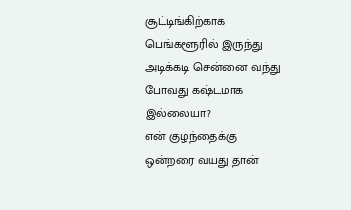சூட்டிங்கிற்காக பெங்களூரில் இருந்து அடிக்கடி சென்னை வந்து போவது கஷ்டமாக இல்லையா?
என் குழந்தைக்கு ஒன்றரை வயது தான்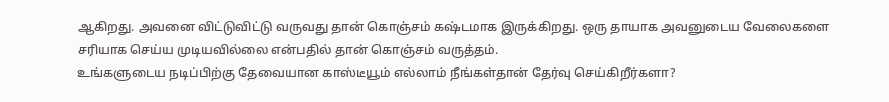ஆகிறது. அவனை விட்டுவிட்டு வருவது தான் கொஞ்சம் கஷ்டமாக இருக்கிறது. ஒரு தாயாக அவனுடைய வேலைகளை சரியாக செய்ய முடியவில்லை என்பதில் தான் கொஞ்சம் வருத்தம்.
உங்களுடைய நடிப்பிற்கு தேவையான காஸ்டீயூம் எல்லாம் நீங்கள்தான் தேர்வு செய்கிறீர்களா?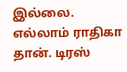இல்லை. எல்லாம் ராதிகா தான். டிரஸ்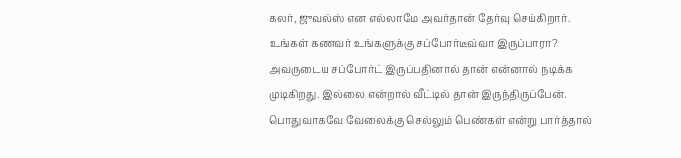கலர், ஜுவல்ஸ் என எல்லாமே அவர்தான் தேர்வு செய்கிறார்.
உங்கள் கணவர் உங்களுக்கு சப்போர்டீவ்வா இருப்பாரா?
அவருடைய சப்போர்ட் இருப்பதினால் தான் என்னால் நடிக்க முடிகிறது. இல்லை என்றால் வீட்டில் தான் இருந்திருப்பேன். பொதுவாகவே வேலைக்கு செல்லும் பெண்கள் என்று பார்த்தால்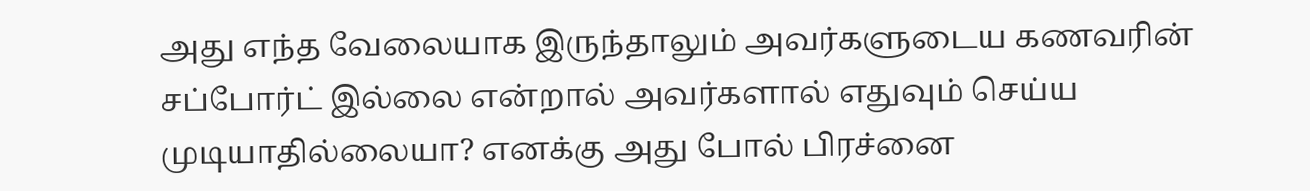அது எந்த வேலையாக இருந்தாலும் அவர்களுடைய கணவரின் சப்போர்ட் இல்லை என்றால் அவர்களால் எதுவும் செய்ய முடியாதில்லையா? எனக்கு அது போல் பிரச்னை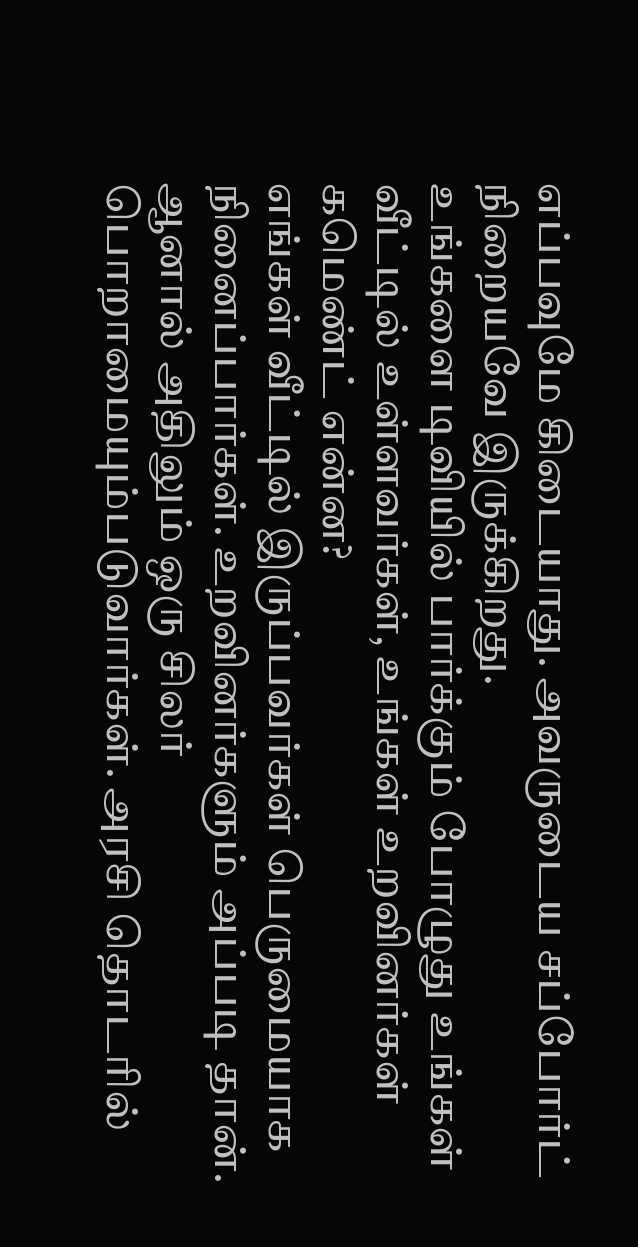எப்பவுமே கிடையாது. அவருடைய சப்போர்ட் நிறையவே இருக்கிறது.
உங்களை டிவியில் பார்க்கும் போழுது உங்கள் வீட்டில் உள்ளவர்கள், உங்கள் உறவினர்கள் கமெண்ட் என்ன?
எங்கள் வீட்டில் இருப்பவர்கள் பெருமையாக நினைப்பார்கள். உறவினர்களும் அப்படி தான். ஆனால் அதிலும் ஒரு சிலர் பொறாமையும்படுவார்கள். அரசி தொடரில்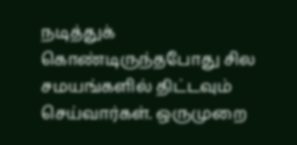நடித்துக் கொண்டிருந்தபோது சில சமயங்களில் திட்டவும் செய்வார்கள். ஒருமுறை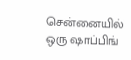சென்னையில் ஒரு ஷாப்பிங்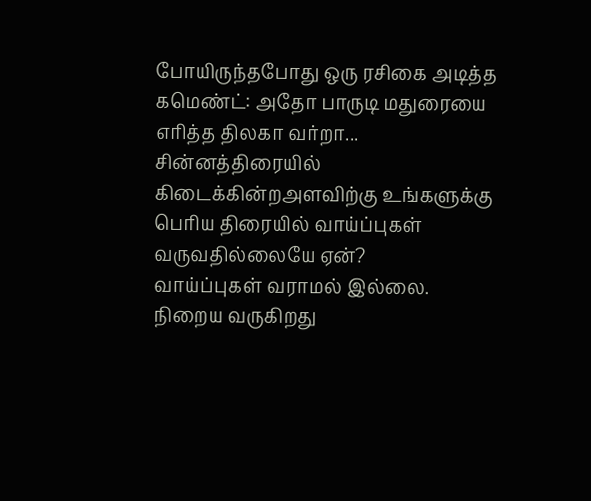போயிருந்தபோது ஒரு ரசிகை அடித்த கமெண்ட்: அதோ பாருடி மதுரையை எரித்த திலகா வர்றா...
சின்னத்திரையில் கிடைக்கின்றஅளவிற்கு உங்களுக்கு பெரிய திரையில் வாய்ப்புகள் வருவதில்லையே ஏன்?
வாய்ப்புகள் வராமல் இல்லை. நிறைய வருகிறது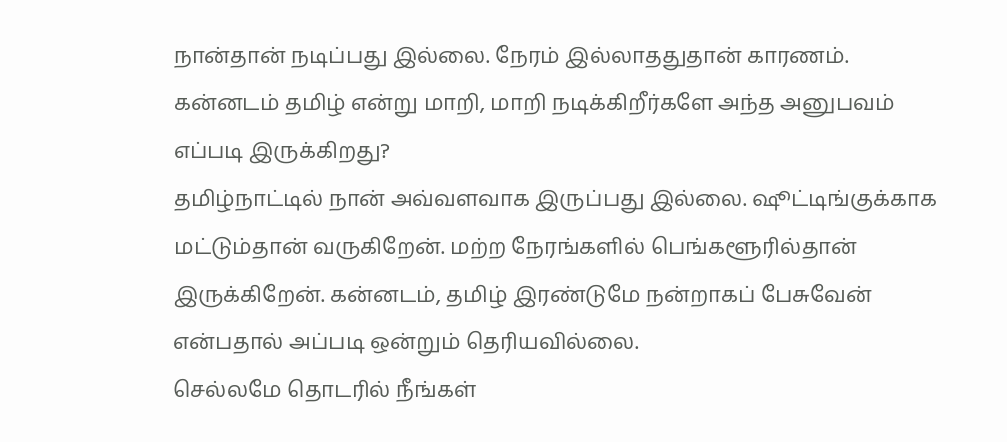நான்தான் நடிப்பது இல்லை. நேரம் இல்லாததுதான் காரணம்.
கன்னடம் தமிழ் என்று மாறி, மாறி நடிக்கிறீர்களே அந்த அனுபவம் எப்படி இருக்கிறது?
தமிழ்நாட்டில் நான் அவ்வளவாக இருப்பது இல்லை. ஷூட்டிங்குக்காக மட்டும்தான் வருகிறேன். மற்ற நேரங்களில் பெங்களூரில்தான் இருக்கிறேன். கன்னடம், தமிழ் இரண்டுமே நன்றாகப் பேசுவேன் என்பதால் அப்படி ஒன்றும் தெரியவில்லை.
செல்லமே தொடரில் நீங்கள்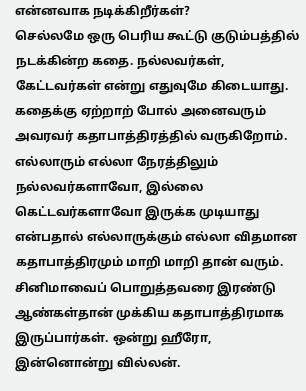என்னவாக நடிக்கிறீர்கள்?
செல்லமே ஒரு பெரிய கூட்டு குடும்பத்தில் நடக்கின்ற கதை. நல்லவர்கள், கேட்டவர்கள் என்று எதுவுமே கிடையாது. கதைக்கு ஏற்றாற் போல் அனைவரும் அவரவர் கதாபாத்திரத்தில் வருகிறோம். எல்லாரும் எல்லா நேரத்திலும் நல்லவர்களாவோ, இல்லை கெட்டவர்களாவோ இருக்க முடியாது என்பதால் எல்லாருக்கும் எல்லா விதமான கதாபாத்திரமும் மாறி மாறி தான் வரும்.
சினிமாவைப் பொறுத்தவரை இரண்டு ஆண்கள்தான் முக்கிய கதாபாத்திரமாக இருப்பார்கள். ஒன்று ஹீரோ, இன்னொன்று வில்லன்.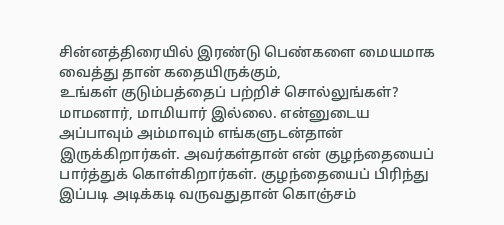சின்னத்திரையில் இரண்டு பெண்களை மையமாக வைத்து தான் கதையிருக்கும்,
உங்கள் குடும்பத்தைப் பற்றிச் சொல்லுங்கள்?
மாமனார், மாமியார் இல்லை. என்னுடைய அப்பாவும் அம்மாவும் எங்களுடன்தான் இருக்கிறார்கள். அவர்கள்தான் என் குழந்தையைப் பார்த்துக் கொள்கிறார்கள். குழந்தையைப் பிரிந்து இப்படி அடிக்கடி வருவதுதான் கொஞ்சம்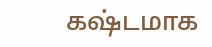கஷ்டமாக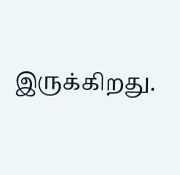இருக்கிறது.